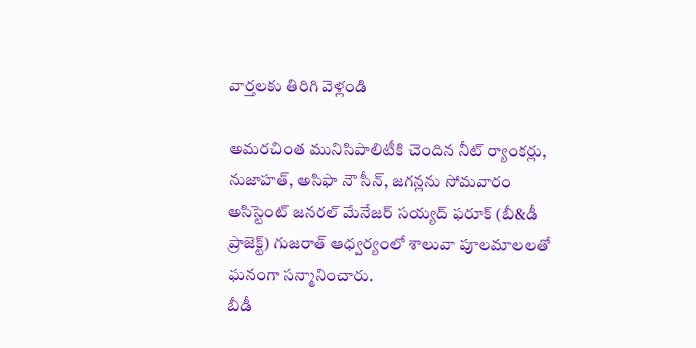వార్తలకు తిరిగి వెళ్లండి

అమరచింత మునిసిపాలిటీకి చెందిన నీట్ ర్యాంకర్లు, నుజాహత్, అసిఫా నౌ సీన్, జగన్లను సోమవారం అసిస్టెంట్ జనరల్ మేనేజర్ సయ్యద్ ఫరూక్ (బీ&డీ ప్రాజెక్ట్) గుజరాత్ ఆధ్వర్యంలో శాలువా పూలమాలలతో ఘనంగా సన్మానించారు.
బీడీ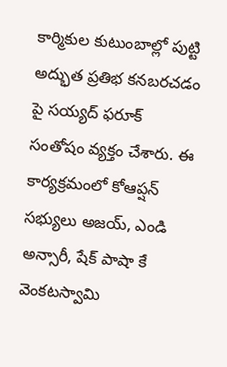కార్మికుల కుటుంబాల్లో పుట్టి అద్భుత ప్రతిభ కనబరచడం పై సయ్యద్ ఫరూక్ సంతోషం వ్యక్తం చేశారు. ఈ కార్యక్రమంలో కోఆప్షన్ సభ్యులు అజయ్, ఎండి అన్సారీ, షేక్ పాషా కే వెంకటస్వామి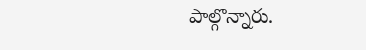పాల్గొన్నారు.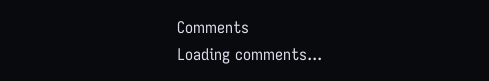Comments
Loading comments...